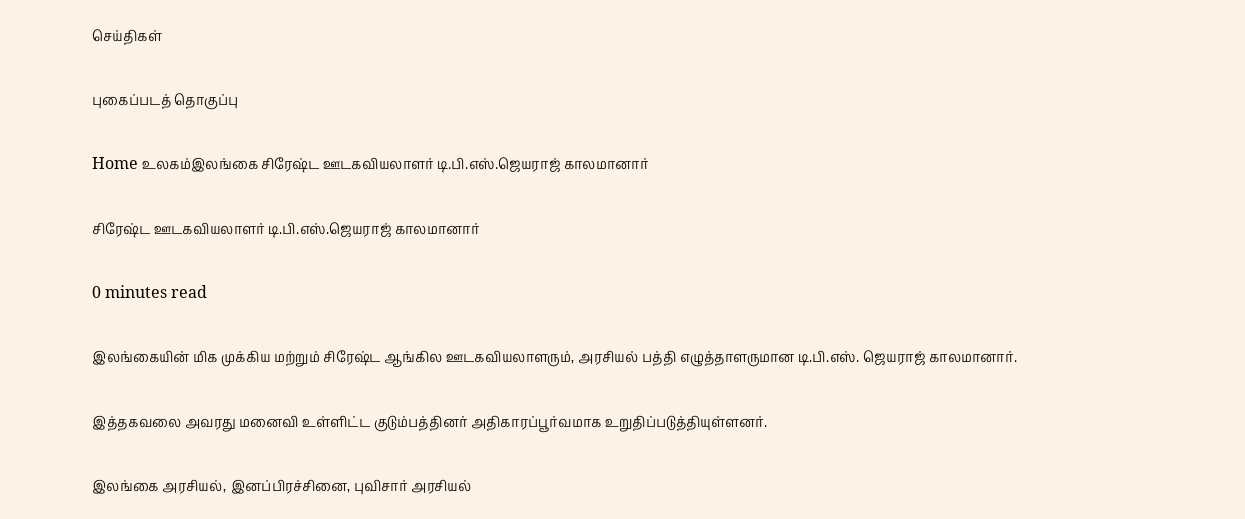செய்திகள்

புகைப்படத் தொகுப்பு

Home உலகம்இலங்கை சிரேஷ்ட ஊடகவியலாளர் டி.பி.எஸ்.ஜெயராஜ் காலமானார்

சிரேஷ்ட ஊடகவியலாளர் டி.பி.எஸ்.ஜெயராஜ் காலமானார்

0 minutes read

இலங்கையின் மிக முக்கிய மற்றும் சிரேஷ்ட ஆங்கில ஊடகவியலாளரும், அரசியல் பத்தி எழுத்தாளருமான டி.பி.எஸ். ஜெயராஜ் காலமானார்.

இத்தகவலை அவரது மனைவி உள்ளிட்ட குடும்பத்தினர் அதிகாரப்பூர்வமாக உறுதிப்படுத்தியுள்ளனர்.

இலங்கை அரசியல், இனப்பிரச்சினை, புவிசார் அரசியல்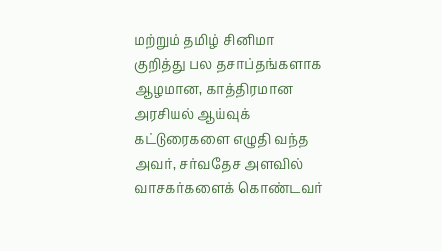மற்றும் தமிழ் சினிமா குறித்து பல தசாப்தங்களாக ஆழமான, காத்திரமான அரசியல் ஆய்வுக் கட்டுரைகளை எழுதி வந்த அவர், சர்வதேச அளவில் வாசகர்களைக் கொண்டவர்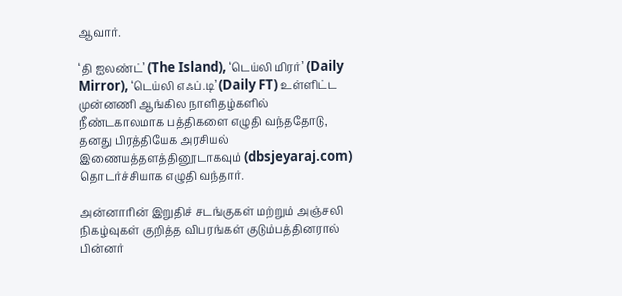ஆவார்.

‘தி ஐலண்ட்’ (The Island), ‘டெய்லி மிரர்’ (Daily Mirror), ‘டெய்லி எஃப்.டி’ (Daily FT) உள்ளிட்ட முன்னணி ஆங்கில நாளிதழ்களில் நீண்டகாலமாக பத்திகளை எழுதி வந்ததோடு, தனது பிரத்தியேக அரசியல் இணையத்தளத்தினூடாகவும் (dbsjeyaraj.com) தொடர்ச்சியாக எழுதி வந்தார்.

அன்னாரின் இறுதிச் சடங்குகள் மற்றும் அஞ்சலி நிகழ்வுகள் குறித்த விபரங்கள் குடும்பத்தினரால் பின்னர்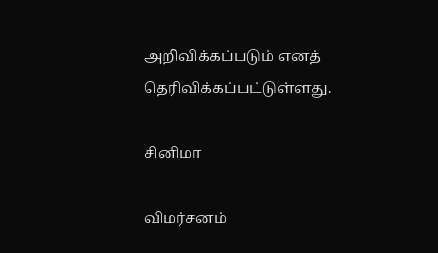அறிவிக்கப்படும் எனத் தெரிவிக்கப்பட்டுள்ளது.

சினிமா

விமர்சனம்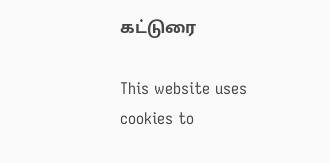கட்டுரை

This website uses cookies to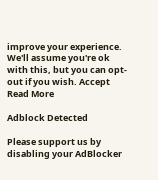improve your experience. We'll assume you're ok with this, but you can opt-out if you wish. Accept Read More

Adblock Detected

Please support us by disabling your AdBlocker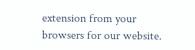extension from your browsers for our website.